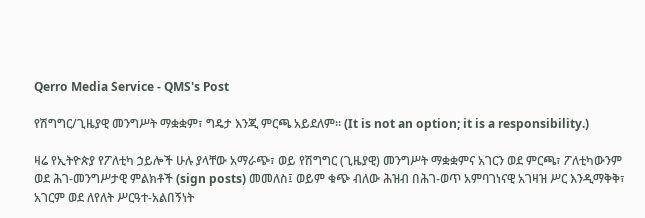Qerro Media Service - QMS's Post

የሽግግር/ጊዜያዊ መንግሥት ማቋቋም፣ ግዴታ እንጂ ምርጫ አይደለም። (It is not an option; it is a responsibility.)

ዛሬ የኢትዮጵያ የፖለቲካ ኃይሎች ሁሉ ያላቸው አማራጭ፣ ወይ የሽግግር (ጊዜያዊ) መንግሥት ማቋቋምና አገርን ወደ ምርጫ፣ ፖለቲካውንም ወደ ሕገ-መንግሥታዊ ምልክቶች (sign posts) መመለስ፤ ወይም ቁጭ ብለው ሕዝብ በሕገ-ወጥ አምባገነናዊ አገዛዝ ሥር እንዲማቅቅ፣ አገርም ወደ ለየለት ሥርዓተ-አልበኝነት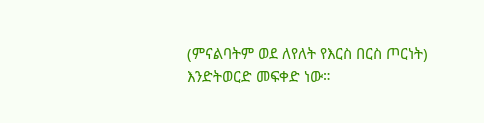(ምናልባትም ወደ ለየለት የእርስ በርስ ጦርነት) እንድትወርድ መፍቀድ ነው።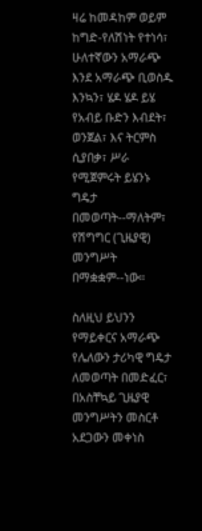ዛሬ ከመዳከም ወይም ከግድ-የለሽነት የተነሳ፣ ሁለተኛውን አማራጭ እንደ አማራጭ ቢወስዱ እንኳን፣ ሄዶ ሄዶ ይሄ የአብይ ቡድን እብደት፣ ወንጀል፣ እና ትርምስ ሲያበቃ፣ ሥራ የሚጀምሩት ይሄንኑ ግዴታ በመወጣት--ማለትም፣ የሽግግር (ጊዜያዊ) መንግሥት በማቋቋም--ነው።

ስለዚህ ይህንን የማይቀርና አማራጭ የሌለውን ታሪካዊ ግዴታ ለመወጣት በመድፈር፣ በአስቸኳይ ጊዜያዊ መንግሥትን መስርቶ አደጋውን መቀነስ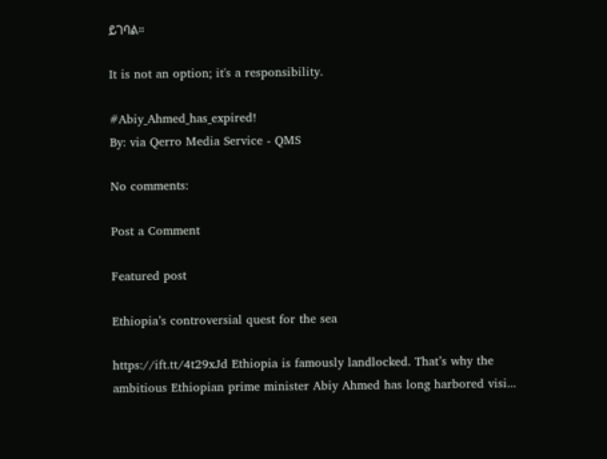ይገባል።

It is not an option; it's a responsibility.

#Abiy_Ahmed_has_expired!
By: via Qerro Media Service - QMS

No comments:

Post a Comment

Featured post

Ethiopia’s controversial quest for the sea

https://ift.tt/4t29xJd Ethiopia is famously landlocked. That’s why the ambitious Ethiopian prime minister Abiy Ahmed has long harbored visi...